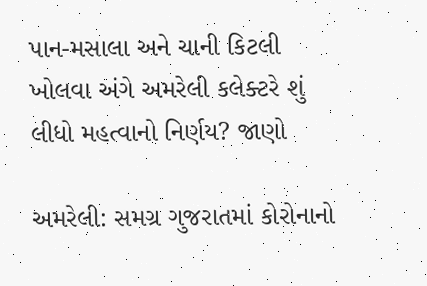પાન-મસાલા અને ચાની કિટલી ખોલવા અંગે અમરેલી કલેક્ટરે શું લીધો મહત્વાનો નિર્ણય? જાણો

અમરેલી: સમગ્ર ગુજરાતમાં કોરોનાનો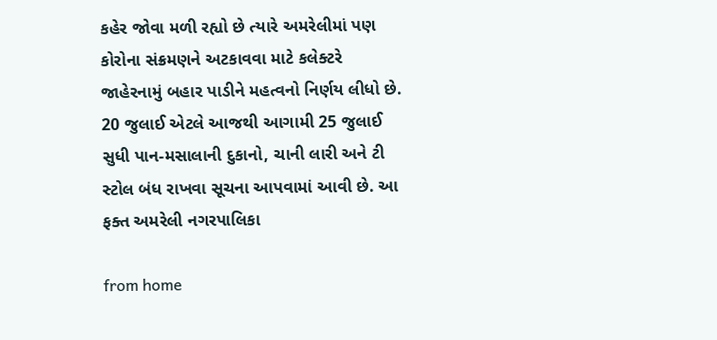કહેર જોવા મળી રહ્યો છે ત્યારે અમરેલીમાં પણ કોરોના સંક્રમણને અટકાવવા માટે કલેક્ટરે જાહેરનામું બહાર પાડીને મહત્વનો નિર્ણય લીધો છે. 20 જુલાઈ એટલે આજથી આગામી 25 જુલાઈ સુધી પાન-મસાલાની દુકાનો, ચાની લારી અને ટી સ્ટોલ બંધ રાખવા સૂચના આપવામાં આવી છે. આ ફક્ત અમરેલી નગરપાલિકા

from home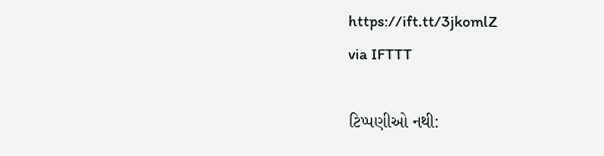https://ift.tt/3jkomlZ
via IFTTT

ટિપ્પણીઓ નથી: